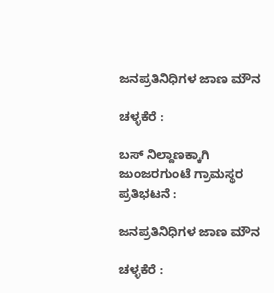ಜನಪ್ರತಿನಿಧಿಗಳ ಜಾಣ ಮೌನ

ಚಳ್ಳಕೆರೆ :

ಬಸ್ ನಿಲ್ದಾಣಕ್ಕಾಗಿ ಜುಂಜರಗುಂಟೆ ಗ್ರಾಮಸ್ಥರ ಪ್ರತಿಭಟನೆ :

ಜನಪ್ರತಿನಿಧಿಗಳ ಜಾಣ ಮೌನ

ಚಳ್ಳಕೆರೆ :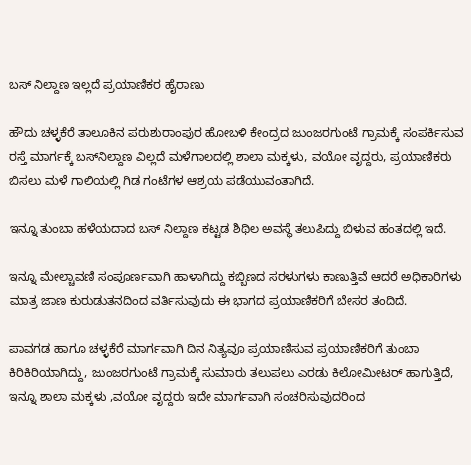ಬಸ್ ನಿಲ್ದಾಣ ಇಲ್ಲದೆ ಪ್ರಯಾಣಿಕರ ಹೈರಾಣು

ಹೌದು ಚಳ್ಳಕೆರೆ ತಾಲೂಕಿನ ಪರುಶುರಾಂಪುರ ಹೋಬಳಿ ಕೇಂದ್ರದ ಜುಂಜರಗುಂಟೆ ಗ್ರಾಮಕ್ಕೆ ಸಂಪರ್ಕಿಸುವ ರಸ್ತೆ ಮಾರ್ಗಕ್ಕೆ ಬಸ್‌ನಿಲ್ದಾಣ ವಿಲ್ಲದೆ ಮಳೆಗಾಲದಲ್ಲಿ ಶಾಲಾ ಮಕ್ಕಳು, ವಯೋ ವೃದ್ದರು, ಪ್ರಯಾಣಿಕರು ಬಿಸಲು ಮಳೆ ಗಾಲಿಯಲ್ಲಿ ಗಿಡ ಗಂಟೆಗಳ ಆಶ್ರಯ ಪಡೆಯುವಂತಾಗಿದೆ.

ಇನ್ನೂ ತುಂಬಾ ಹಳೆಯದಾದ ಬಸ್ ನಿಲ್ದಾಣ ಕಟ್ಟಡ ಶಿಥಿಲ ಅವಸ್ಥೆ ತಲುಪಿದ್ದು ಬಿಳುವ ಹಂತದಲ್ಲಿ ಇದೆ.

ಇನ್ನೂ ಮೇಲ್ಚಾವಣಿ ಸಂಪೂರ್ಣವಾಗಿ ಹಾಳಾಗಿದ್ದು ಕಬ್ಬಿಣದ ಸರಳುಗಳು ಕಾಣುತ್ತಿವೆ ಆದರೆ ಅಧಿಕಾರಿಗಳು ಮಾತ್ರ ಜಾಣ ಕುರುಡುತನದಿಂದ ವರ್ತಿಸುವುದು ಈ ಭಾಗದ ಪ್ರಯಾಣಿಕರಿಗೆ ಬೇಸರ ತಂದಿದೆ.

ಪಾವಗಡ ಹಾಗೂ ಚಳ್ಳಕೆರೆ ಮಾರ್ಗವಾಗಿ ದಿನ ನಿತ್ಯವೂ ಪ್ರಯಾಣಿಸುವ ಪ್ರಯಾಣಿಕರಿಗೆ ತುಂಬಾ ಕಿರಿಕಿರಿಯಾಗಿದ್ದು, ಜುಂಜರಗುಂಟೆ ಗ್ರಾಮಕ್ಕೆ ಸುಮಾರು ತಲುಪಲು ಎರಡು ಕಿಲೋಮೀಟರ್ ಹಾಗುತ್ತಿದೆ, ಇನ್ನೂ ಶಾಲಾ ಮಕ್ಕಳು ,ವಯೋ ವೃದ್ದರು ಇದೇ ಮಾರ್ಗವಾಗಿ ಸಂಚರಿಸುವುದರಿಂದ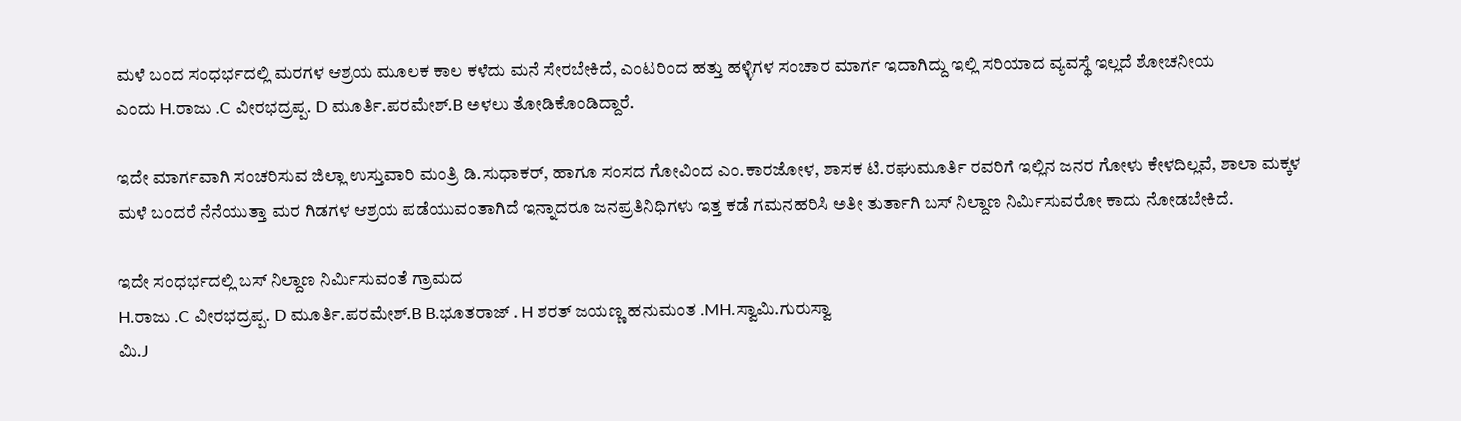ಮಳೆ ಬಂದ ಸಂಧರ್ಭದಲ್ಲಿ ಮರಗಳ ಆಶ್ರಯ ಮೂಲಕ ಕಾಲ ಕಳೆದು ಮನೆ ಸೇರಬೇಕಿದೆ, ಎಂಟರಿಂದ ಹತ್ತು ಹಳ್ಳಿಗಳ ಸಂಚಾರ ಮಾರ್ಗ ಇದಾಗಿದ್ದು ಇಲ್ಲಿ ಸರಿಯಾದ ವ್ಯವಸ್ಥೆ ಇಲ್ಲದೆ ಶೋಚನೀಯ
ಎಂದು H.ರಾಜು .C ವೀರಭದ್ರಪ್ಪ. D ಮೂರ್ತಿ.ಪರಮೇಶ್.B ಅಳಲು ತೋಡಿಕೊಂಡಿದ್ದಾರೆ.

ಇದೇ ಮಾರ್ಗವಾಗಿ ಸಂಚರಿಸುವ ಜಿಲ್ಲಾ ಉಸ್ತುವಾರಿ ಮಂತ್ರಿ ಡಿ.ಸುಧಾಕರ್, ಹಾಗೂ ಸಂಸದ ಗೋವಿಂದ ಎಂ.ಕಾರಜೋಳ, ಶಾಸಕ ಟಿ.ರಘುಮೂರ್ತಿ ರವರಿಗೆ ಇಲ್ಲಿನ ಜನರ ಗೋಳು ಕೇಳದಿಲ್ಲವೆ, ಶಾಲಾ ಮಕ್ಕಳ ಮಳೆ ಬಂದರೆ ನೆನೆಯುತ್ತಾ ಮರ ಗಿಡಗಳ ಆಶ್ರಯ ಪಡೆಯುವಂತಾಗಿದೆ ಇನ್ನಾದರೂ ಜನಪ್ರತಿನಿಧಿಗಳು ಇತ್ತ ಕಡೆ ಗಮನಹರಿಸಿ ಅತೀ ತುರ್ತಾಗಿ ಬಸ್ ನಿಲ್ದಾಣ ನಿರ್ಮಿಸುವರೋ ಕಾದು ನೋಡಬೇಕಿದೆ.

ಇದೇ ಸಂಧರ್ಭದಲ್ಲಿ ಬಸ್ ನಿಲ್ದಾಣ ನಿರ್ಮಿಸುವಂತೆ ಗ್ರಾಮದ
H.ರಾಜು .C ವೀರಭದ್ರಪ್ಪ. D ಮೂರ್ತಿ.ಪರಮೇಶ್.B B.ಭೂತರಾಜ್ . H ಶರತ್ ಜಯಣ್ಣ ಹನುಮಂತ .MH.ಸ್ವಾಮಿ.ಗುರುಸ್ವಾ
ಮಿ.J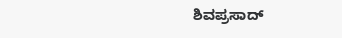ಶಿವಪ್ರಸಾದ್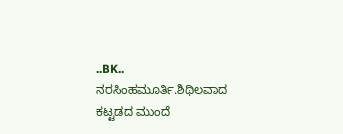..BK.. ನರಸಿಂಹಮೂರ್ತಿ.ಶಿಥಿಲವಾದ ಕಟ್ಟಡದ ಮುಂದೆ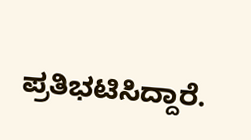ಪ್ರತಿಭಟಿಸಿದ್ದಾರೆ.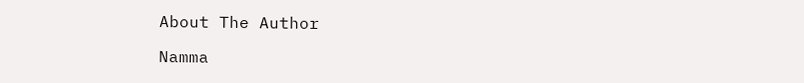About The Author

Namma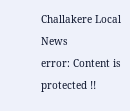Challakere Local News
error: Content is protected !!